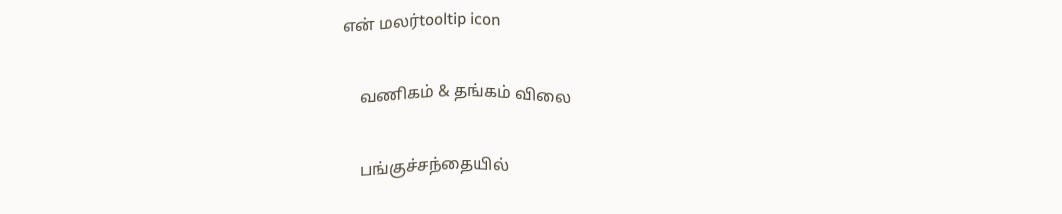என் மலர்tooltip icon

    வணிகம் & தங்கம் விலை

    பங்குச்சந்தையில்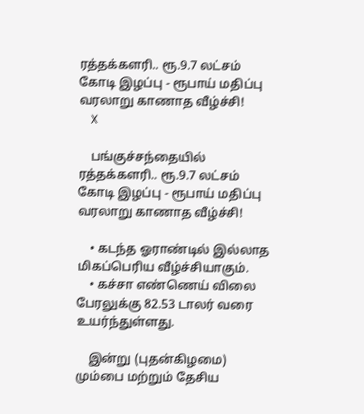ரத்தக்களரி.. ரூ.9.7 லட்சம் கோடி இழப்பு - ரூபாய் மதிப்பு வரலாறு காணாத வீழ்ச்சி!
    X

    பங்குச்சந்தையில் ரத்தக்களரி.. ரூ.9.7 லட்சம் கோடி இழப்பு - ரூபாய் மதிப்பு வரலாறு காணாத வீழ்ச்சி!

    • கடந்த ஓராண்டில் இல்லாத மிகப்பெரிய வீழ்ச்சியாகும்.
    • கச்சா எண்ணெய் விலை பேரலுக்கு 82.53 டாலர் வரை உயர்ந்துள்ளது.

    இன்று (புதன்கிழமை) மும்பை மற்றும் தேசிய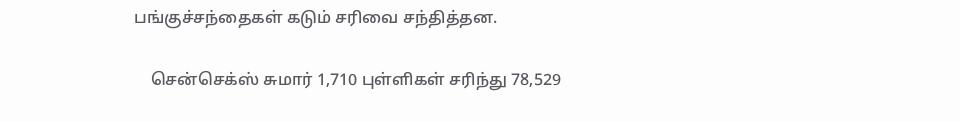பங்குச்சந்தைகள் கடும் சரிவை சந்தித்தன.

    சென்செக்ஸ் சுமார் 1,710 புள்ளிகள் சரிந்து 78,529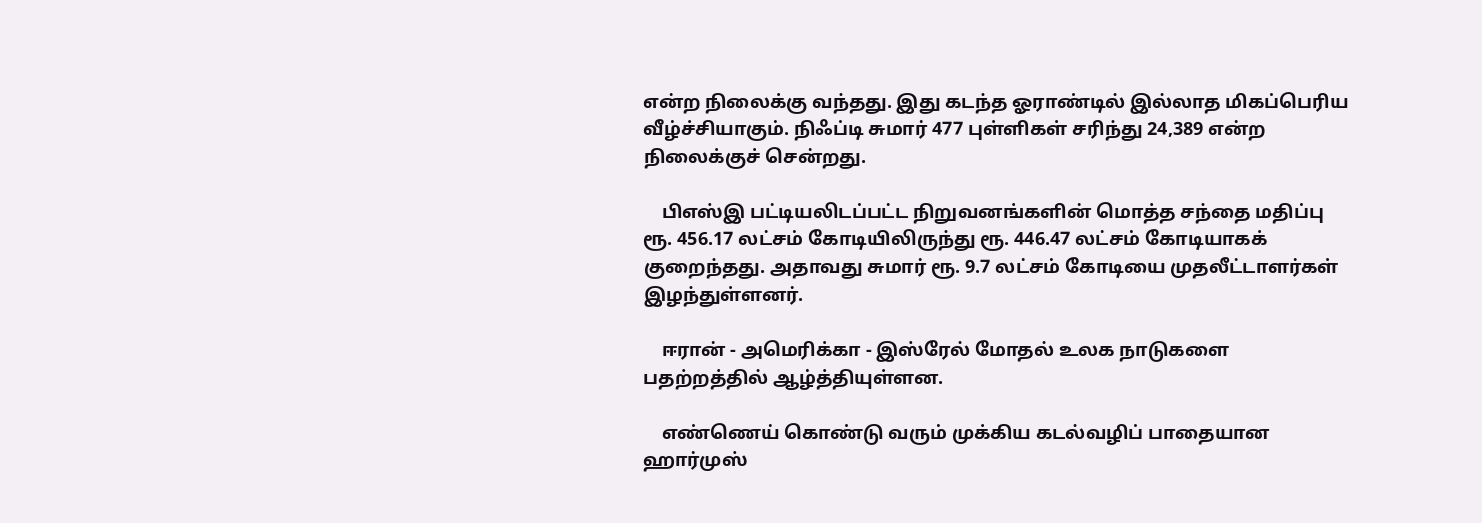என்ற நிலைக்கு வந்தது. இது கடந்த ஓராண்டில் இல்லாத மிகப்பெரிய வீழ்ச்சியாகும். நிஃப்டி சுமார் 477 புள்ளிகள் சரிந்து 24,389 என்ற நிலைக்குச் சென்றது.

    பிஎஸ்இ பட்டியலிடப்பட்ட நிறுவனங்களின் மொத்த சந்தை மதிப்பு ரூ. 456.17 லட்சம் கோடியிலிருந்து ரூ. 446.47 லட்சம் கோடியாகக் குறைந்தது. அதாவது சுமார் ரூ. 9.7 லட்சம் கோடியை முதலீட்டாளர்கள் இழந்துள்ளனர்.

    ஈரான் - அமெரிக்கா - இஸ்ரேல் மோதல் உலக நாடுகளை பதற்றத்தில் ஆழ்த்தியுள்ளன.

    எண்ணெய் கொண்டு வரும் முக்கிய கடல்வழிப் பாதையான ஹார்முஸ்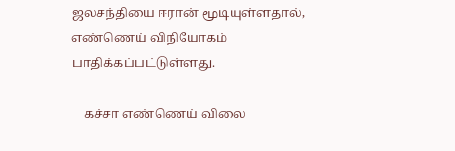ஜலசந்தியை ஈரான் மூடியுள்ளதால், எண்ணெய் விநியோகம் பாதிக்கப்பட்டுள்ளது.

    கச்சா எண்ணெய் விலை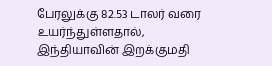பேரலுக்கு 82.53 டாலர் வரை உயர்ந்துள்ளதால், இந்தியாவின் இறக்குமதி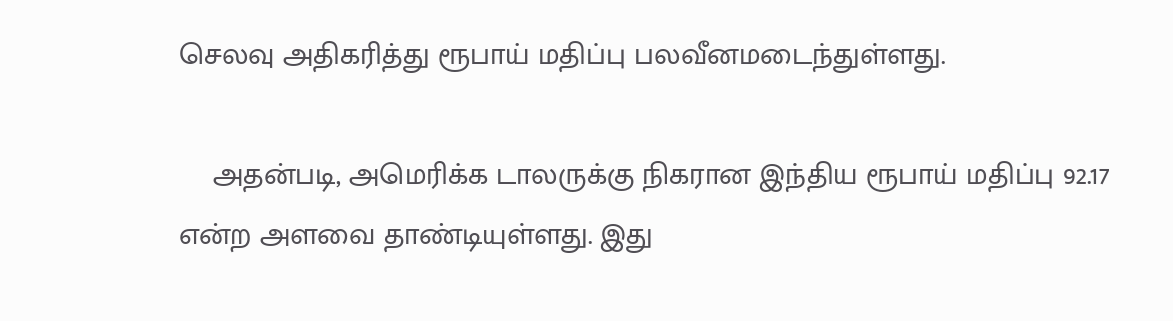செலவு அதிகரித்து ரூபாய் மதிப்பு பலவீனமடைந்துள்ளது.

    அதன்படி, அமெரிக்க டாலருக்கு நிகரான இந்திய ரூபாய் மதிப்பு 92.17 என்ற அளவை தாண்டியுள்ளது. இது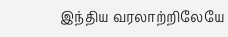இந்திய வரலாற்றிலேயே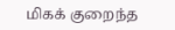மிகக் குறைந்த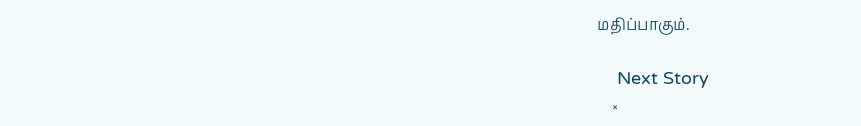மதிப்பாகும்.

    Next Story
    ×